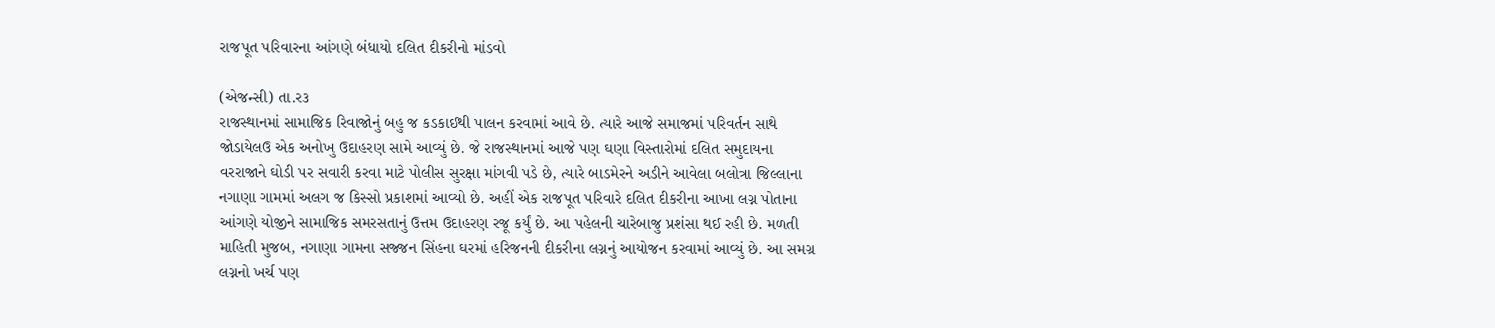રાજપૂત પરિવારના આંગણે બંધાયો દલિત દીકરીનો માંડવો

(એજન્સી) તા.ર૩
રાજસ્થાનમાં સામાજિક રિવાજોનું બહુ જ કડકાઈથી પાલન કરવામાં આવે છે. ત્યારે આજે સમાજમાં પરિવર્તન સાથે જોડાયેલઉ એક અનોખુ ઉદાહરણ સામે આવ્યું છે. જે રાજસ્થાનમાં આજે પણ ઘણા વિસ્તારોમાં દલિત સમુદાયના વરરાજાને ઘોડી પર સવારી કરવા માટે પોલીસ સુરક્ષા માંગવી પડે છે, ત્યારે બાડમેરને અડીને આવેલા બલોત્રા જિલ્લાના નગાણા ગામમાં અલગ જ કિસ્સો પ્રકાશમાં આવ્યો છે. અહીં એક રાજપૂત પરિવારે દલિત દીકરીના આખા લગ્ન પોતાના આંગણે યોજીને સામાજિક સમરસતાનું ઉત્તમ ઉદાહરણ રજૂ કર્યું છે. આ પહેલની ચારેબાજુ પ્રશંસા થઈ રહી છે. મળતી માહિતી મુજબ, નગાણા ગામના સજ્જન સિંહના ઘરમાં હરિજનની દીકરીના લગ્નનું આયોજન કરવામાં આવ્યું છે. આ સમગ્ર લગ્નનો ખર્ચ પણ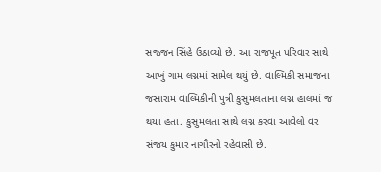સજ્જન સિંહે ઉઠાવ્યો છે. આ રાજપૂત પરિવાર સાથે આખું ગામ લગ્નમાં સામેલ થયું છે. વાલ્મિકી સમાજના જસારામ વાલ્મિકીની પુત્રી કુસુમલતાના લગ્ન હાલમાં જ થયા હતા. કુસુમલતા સાથે લગ્ન કરવા આવેલો વર સંજય કુમાર નાગૌરનો રહેવાસી છે.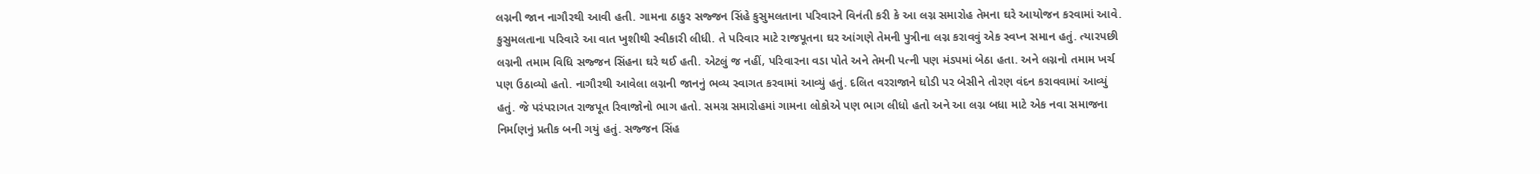લગ્નની જાન નાગૌરથી આવી હતી. ગામના ઠાકુર સજ્જન સિંહે કુસુમલતાના પરિવારને વિનંતી કરી કે આ લગ્ન સમારોહ તેમના ઘરે આયોજન કરવામાં આવે. કુસુમલતાના પરિવારે આ વાત ખુશીથી સ્વીકારી લીધી. તે પરિવાર માટે રાજપૂતના ઘર આંગણે તેમની પુત્રીના લગ્ન કરાવવું એક સ્વપ્ન સમાન હતું. ત્યારપછી લગ્નની તમામ વિધિ સજ્જન સિંહના ઘરે થઈ હતી. એટલું જ નહીં, પરિવારના વડા પોતે અને તેમની પત્ની પણ મંડપમાં બેઠા હતા. અને લગ્નનો તમામ ખર્ચ પણ ઉઠાવ્યો હતો. નાગૌરથી આવેલા લગ્નની જાનનું ભવ્ય સ્વાગત કરવામાં આવ્યું હતું. દલિત વરરાજાને ઘોડી પર બેસીને તોરણ વંદન કરાવવામાં આવ્યું હતું. જે પરંપરાગત રાજપૂત રિવાજોનો ભાગ હતો. સમગ્ર સમારોહમાં ગામના લોકોએ પણ ભાગ લીધો હતો અને આ લગ્ન બધા માટે એક નવા સમાજના નિર્માણનું પ્રતીક બની ગયું હતું. સજ્જન સિંહ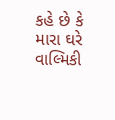કહે છે કે મારા ઘરે વાલ્મિકી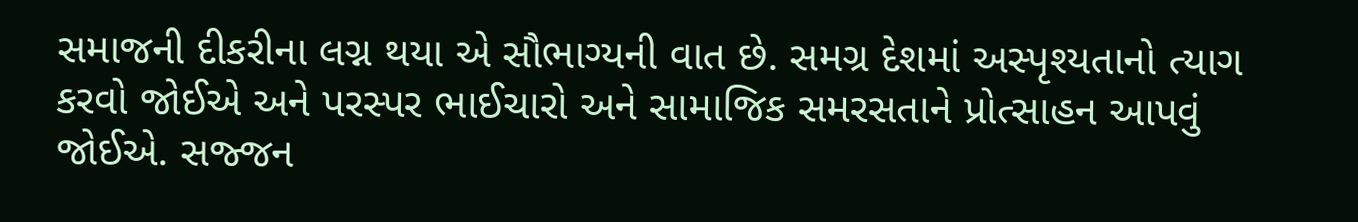સમાજની દીકરીના લગ્ન થયા એ સૌભાગ્યની વાત છે. સમગ્ર દેશમાં અસ્પૃશ્યતાનો ત્યાગ કરવો જોઈએ અને પરસ્પર ભાઈચારો અને સામાજિક સમરસતાને પ્રોત્સાહન આપવું જોઈએ. સજ્જન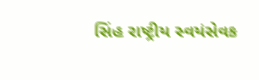સિંહ રાષ્ટ્રીય સ્વયંસેવક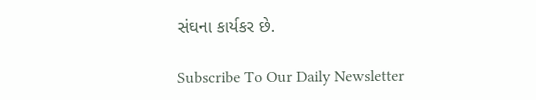સંઘના કાર્યકર છે.

Subscribe To Our Daily Newsletter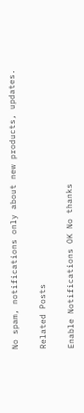No spam, notifications only about new products, updates.

Related Posts

Enable Notifications OK No thanks